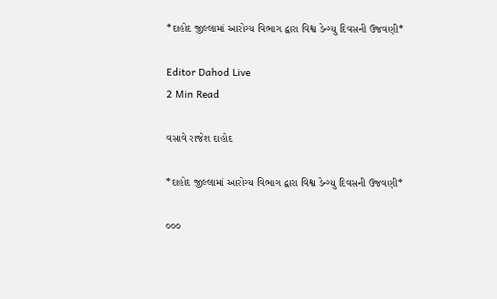*દાહોદ જીલ્લામાં આરોગ્ય વિભાગ દ્વારા વિશ્વ ડેન્ગ્યુ દિવસની ઉજવણી*

Editor Dahod Live
2 Min Read

વસાવે રાજેશ દાહોદ

*દાહોદ જીલ્લામાં આરોગ્ય વિભાગ દ્વારા વિશ્વ ડેન્ગ્યુ દિવસની ઉજવણી*

૦૦૦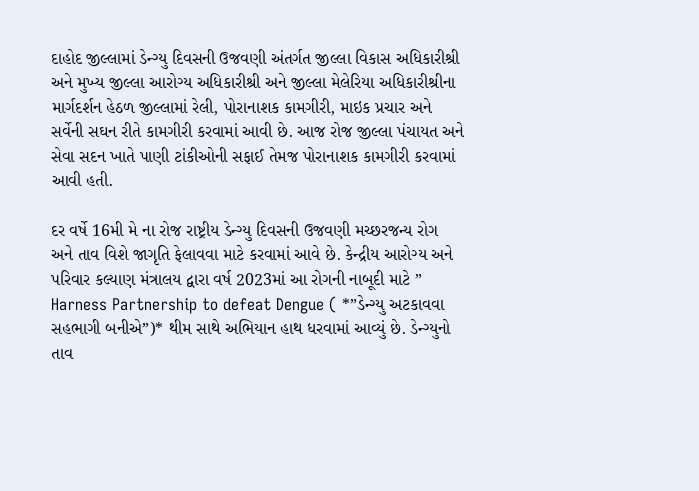દાહોદ જીલ્લામાં ડેન્ગ્યુ દિવસની ઉજવણી અંતર્ગત જીલ્લા વિકાસ અધિકારીશ્રી અને મુખ્ય જીલ્લા આરોગ્ય અધિકારીશ્રી અને જીલ્લા મેલેરિયા અધિકારીશ્રીના માર્ગદર્શન હેઠળ જીલ્લામાં રેલી, પોરાનાશક કામગીરી, માઇક પ્રચાર અને સર્વેની સઘન રીતે કામગીરી કરવામાં આવી છે. આજ રોજ જીલ્લા પંચાયત અને સેવા સદન ખાતે પાણી ટાંકીઓની સફાઈ તેમજ પોરાનાશક કામગીરી કરવામાં આવી હતી.

દર વર્ષે 16મી મે ના રોજ રાષ્ટ્રીય ડેન્ગ્યુ દિવસની ઉજવણી મચ્છરજન્ય રોગ અને તાવ વિશે જાગૃતિ ફેલાવવા માટે કરવામાં આવે છે. કેન્દ્રીય આરોગ્ય અને પરિવાર કલ્યાણ મંત્રાલય દ્વારા વર્ષ 2023માં આ રોગની નાબૂદી માટે ” Harness Partnership to defeat Dengue ( *”ડેન્ગ્યુ અટકાવવા સહભાગી બનીએ”)* થીમ સાથે અભિયાન હાથ ધરવામાં આવ્યું છે. ડેન્ગ્યુનો તાવ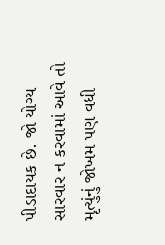પીડાદાયક છે. જો યોગ્ય સારવાર ન કરવામાં આવે તો મૃત્યુંનું જોખમ પણ વધી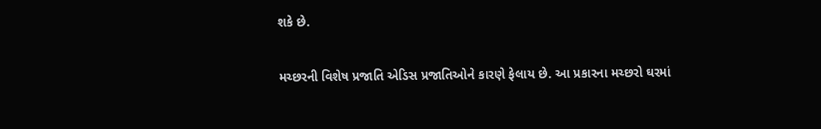શકે છે.

મચ્છરની વિશેષ પ્રજાતિ એડિસ પ્રજાતિઓને કારણે ફેલાય છે. આ પ્રકારના મચ્છરો ઘરમાં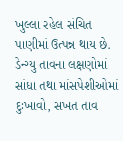ખુલ્લા રહેલ સંચિત પાણીમાં ઉત્પન્ન થાય છે. ડેન્ગ્યુ તાવના લક્ષણોમાં સાંધા તથા માંસપેશીઓમાં દુઃખાવો, સખત તાવ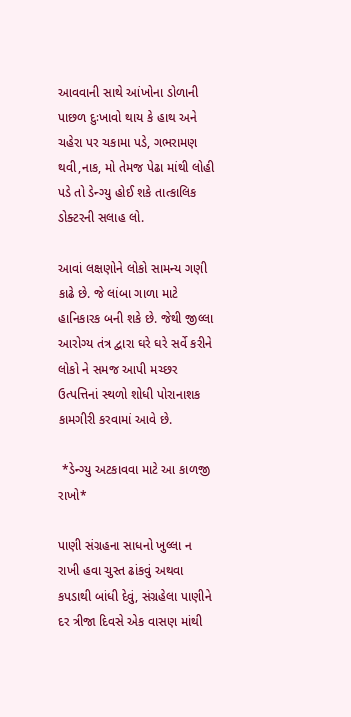આવવાની સાથે આંખોના ડોળાની પાછળ દુઃખાવો થાય કે હાથ અને ચહેરા પર ચકામા પડે, ગભરામણ થવી,નાક, મો તેમજ પેઢા માંથી લોહી પડે તો ડેન્ગ્યુ હોઈ શકે તાત્કાલિક ડોક્ટરની સલાહ લો.

આવાં લક્ષણોને લોકો સામન્ય ગણી કાઢે છે. જે લાંબા ગાળા માટે હાનિકારક બની શકે છે. જેથી જીલ્લા આરોગ્ય તંત્ર દ્વારા ઘરે ઘરે સર્વે કરીને લોકો ને સમજ આપી મચ્છર ઉત્પત્તિનાં સ્થળો શોધી પોરાનાશક કામગીરી કરવામાં આવે છે.

 *ડેન્ગ્યુ અટકાવવા માટે આ કાળજી રાખો*

પાણી સંગ્રહના સાધનો ખુલ્લા ન રાખી હવા ચુસ્ત ઢાંકવું અથવા કપડાથી બાંધી દેવું, સંગ્રહેલા પાણીને દર ત્રીજા દિવસે એક વાસણ માંથી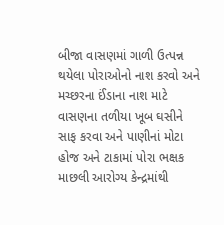બીજા વાસણમાં ગાળી ઉત્પન્ન થયેલા પોરાઓનો નાશ કરવો અને મચ્છરના ઈંડાના નાશ માટે વાસણના તળીયા ખૂબ ઘસીને સાફ કરવા અને પાણીનાં મોટા હોજ અને ટાકામાં પોરા ભક્ષક માછલી આરોગ્ય કેન્દ્રમાંથી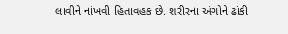લાવીને નાંખવી હિતાવહક છે. શરીરના અંગોને ઢાંકી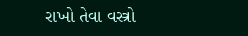રાખો તેવા વસ્ત્રો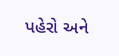પહેરો અને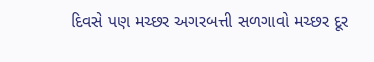દિવસે પણ મચ્છર અગરબત્તી સળગાવો મચ્છર દૂર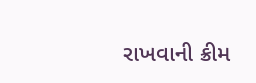રાખવાની ક્રીમ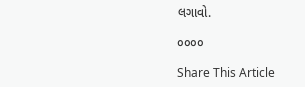લગાવો.

૦૦૦૦

Share This Article